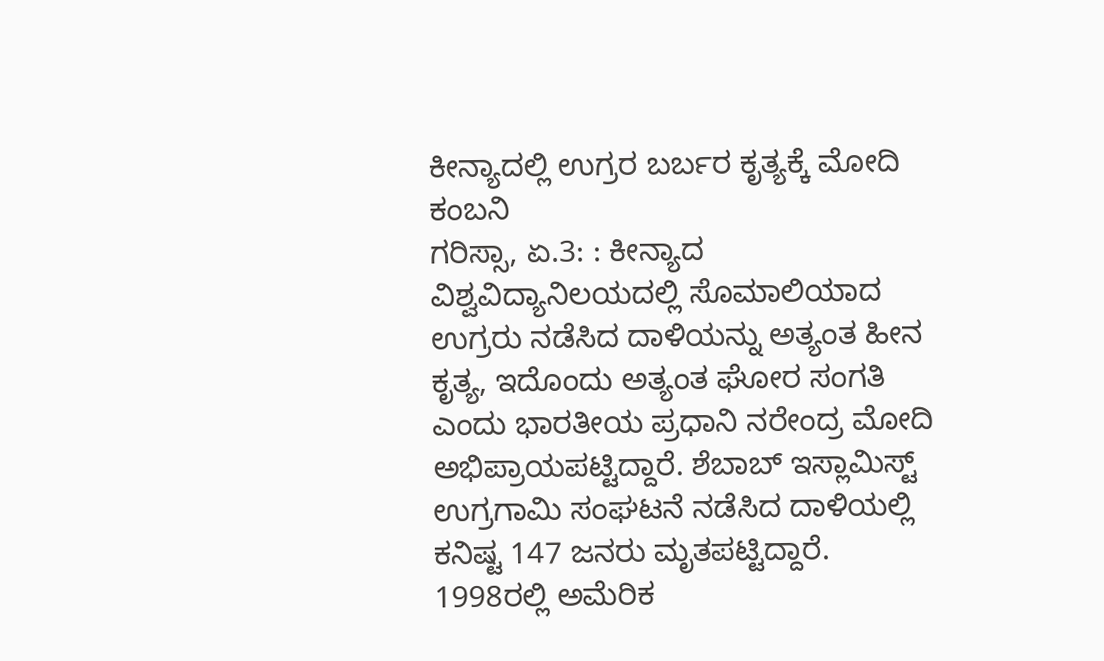ಕೀನ್ಯಾದಲ್ಲಿ ಉಗ್ರರ ಬರ್ಬರ ಕೃತ್ಯಕ್ಕೆ ಮೋದಿ ಕಂಬನಿ
ಗರಿಸ್ಸಾ, ಏ.3: : ಕೀನ್ಯಾದ ವಿಶ್ವವಿದ್ಯಾನಿಲಯದಲ್ಲಿ ಸೊಮಾಲಿಯಾದ ಉಗ್ರರು ನಡೆಸಿದ ದಾಳಿಯನ್ನು ಅತ್ಯಂತ ಹೀನ ಕೃತ್ಯ, ಇದೊಂದು ಅತ್ಯಂತ ಘೋರ ಸಂಗತಿ ಎಂದು ಭಾರತೀಯ ಪ್ರಧಾನಿ ನರೇಂದ್ರ ಮೋದಿ ಅಭಿಪ್ರಾಯಪಟ್ಟಿದ್ದಾರೆ. ಶೆಬಾಬ್ ಇಸ್ಲಾಮಿಸ್ಟ್ ಉಗ್ರಗಾಮಿ ಸಂಘಟನೆ ನಡೆಸಿದ ದಾಳಿಯಲ್ಲಿ ಕನಿಷ್ಟ 147 ಜನರು ಮೃತಪಟ್ಟಿದ್ದಾರೆ.
1998ರಲ್ಲಿ ಅಮೆರಿಕ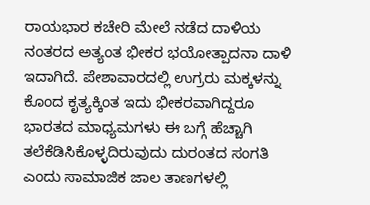ರಾಯಭಾರ ಕಚೇರಿ ಮೇಲೆ ನಡೆದ ದಾಳಿಯ ನಂತರದ ಅತ್ಯಂತ ಭೀಕರ ಭಯೋತ್ಪಾದನಾ ದಾಳಿ ಇದಾಗಿದೆ. ಪೇಶಾವಾರದಲ್ಲಿ ಉಗ್ರರು ಮಕ್ಕಳನ್ನು ಕೊಂದ ಕೃತ್ಯಕ್ಕಿಂತ ಇದು ಭೀಕರವಾಗಿದ್ದರೂ ಭಾರತದ ಮಾಧ್ಯಮಗಳು ಈ ಬಗ್ಗೆ ಹೆಚ್ಚಾಗಿ ತಲೆಕೆಡಿಸಿಕೊಳ್ಳದಿರುವುದು ದುರಂತದ ಸಂಗತಿ ಎಂದು ಸಾಮಾಜಿಕ ಜಾಲ ತಾಣಗಳಲ್ಲಿ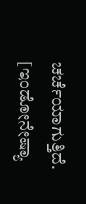ಚರ್ಚೆಯಾಗುತ್ತಿದೆ. [ಇಂಡೋನೇಷ್ಯಾ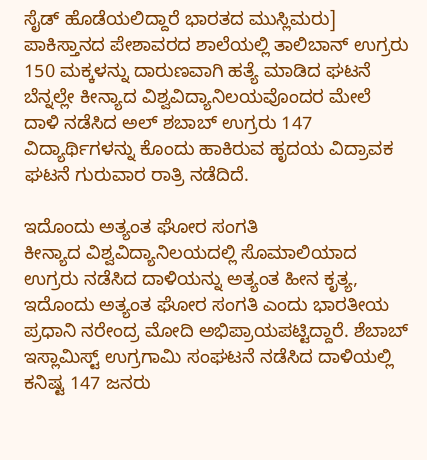ಸೈಡ್ ಹೊಡೆಯಲಿದ್ದಾರೆ ಭಾರತದ ಮುಸ್ಲಿಮರು]
ಪಾಕಿಸ್ತಾನದ ಪೇಶಾವರದ ಶಾಲೆಯಲ್ಲಿ ತಾಲಿಬಾನ್ ಉಗ್ರರು 150 ಮಕ್ಕಳನ್ನು ದಾರುಣವಾಗಿ ಹತ್ಯೆ ಮಾಡಿದ ಘಟನೆ ಬೆನ್ನಲ್ಲೇ ಕೀನ್ಯಾದ ವಿಶ್ವವಿದ್ಯಾನಿಲಯವೊಂದರ ಮೇಲೆ ದಾಳಿ ನಡೆಸಿದ ಅಲ್ ಶಬಾಬ್ ಉಗ್ರರು 147 ವಿದ್ಯಾರ್ಥಿಗಳನ್ನು ಕೊಂದು ಹಾಕಿರುವ ಹೃದಯ ವಿದ್ರಾವಕ ಘಟನೆ ಗುರುವಾರ ರಾತ್ರಿ ನಡೆದಿದೆ.

ಇದೊಂದು ಅತ್ಯಂತ ಘೋರ ಸಂಗತಿ
ಕೀನ್ಯಾದ ವಿಶ್ವವಿದ್ಯಾನಿಲಯದಲ್ಲಿ ಸೊಮಾಲಿಯಾದ ಉಗ್ರರು ನಡೆಸಿದ ದಾಳಿಯನ್ನು ಅತ್ಯಂತ ಹೀನ ಕೃತ್ಯ, ಇದೊಂದು ಅತ್ಯಂತ ಘೋರ ಸಂಗತಿ ಎಂದು ಭಾರತೀಯ ಪ್ರಧಾನಿ ನರೇಂದ್ರ ಮೋದಿ ಅಭಿಪ್ರಾಯಪಟ್ಟಿದ್ದಾರೆ. ಶೆಬಾಬ್ ಇಸ್ಲಾಮಿಸ್ಟ್ ಉಗ್ರಗಾಮಿ ಸಂಘಟನೆ ನಡೆಸಿದ ದಾಳಿಯಲ್ಲಿ ಕನಿಷ್ಟ 147 ಜನರು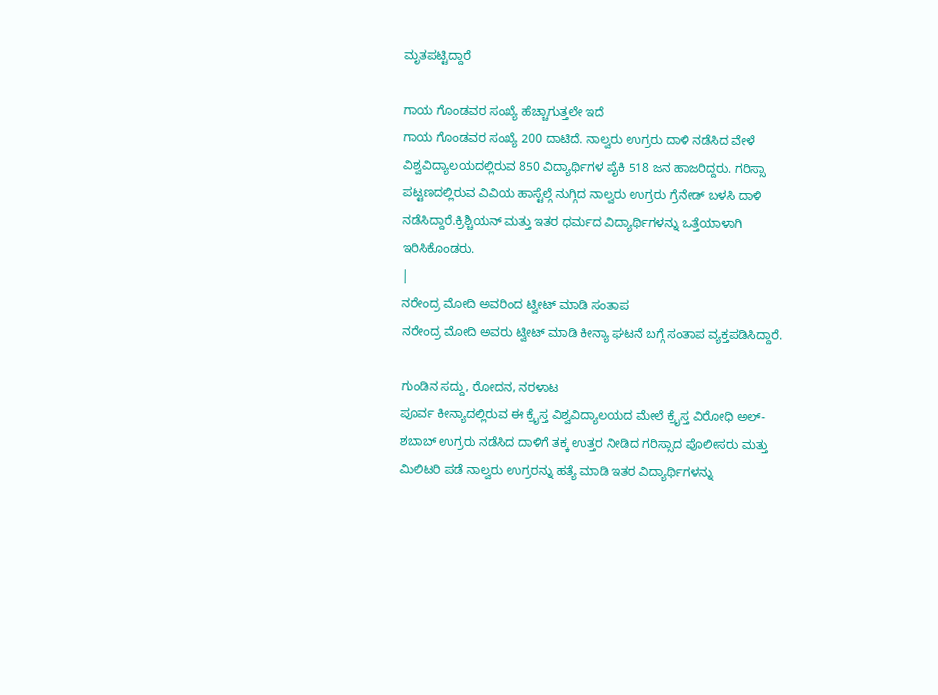ಮೃತಪಟ್ಟಿದ್ದಾರೆ

ಗಾಯ ಗೊಂಡವರ ಸಂಖ್ಯೆ ಹೆಚ್ಚಾಗುತ್ತಲೇ ಇದೆ
ಗಾಯ ಗೊಂಡವರ ಸಂಖ್ಯೆ 200 ದಾಟಿದೆ. ನಾಲ್ವರು ಉಗ್ರರು ದಾಳಿ ನಡೆಸಿದ ವೇಳೆ ವಿಶ್ವವಿದ್ಯಾಲಯದಲ್ಲಿರುವ 850 ವಿದ್ಯಾರ್ಥಿಗಳ ಪೈಕಿ 518 ಜನ ಹಾಜರಿದ್ದರು. ಗರಿಸ್ಸಾ ಪಟ್ಟಣದಲ್ಲಿರುವ ವಿವಿಯ ಹಾಸ್ಟೆಲ್ಗೆ ನುಗ್ಗಿದ ನಾಲ್ವರು ಉಗ್ರರು ಗ್ರೆನೇಡ್ ಬಳಸಿ ದಾಳಿ ನಡೆಸಿದ್ದಾರೆ.ಕ್ರಿಶ್ಚಿಯನ್ ಮತ್ತು ಇತರ ಧರ್ಮದ ವಿದ್ಯಾರ್ಥಿಗಳನ್ನು ಒತ್ತೆಯಾಳಾಗಿ ಇರಿಸಿಕೊಂಡರು.
|
ನರೇಂದ್ರ ಮೋದಿ ಅವರಿಂದ ಟ್ವೀಟ್ ಮಾಡಿ ಸಂತಾಪ
ನರೇಂದ್ರ ಮೋದಿ ಅವರು ಟ್ವೀಟ್ ಮಾಡಿ ಕೀನ್ಯಾ ಘಟನೆ ಬಗ್ಗೆ ಸಂತಾಪ ವ್ಯಕ್ತಪಡಿಸಿದ್ದಾರೆ.

ಗುಂಡಿನ ಸದ್ದು, ರೋದನ, ನರಳಾಟ
ಪೂರ್ವ ಕೀನ್ಯಾದಲ್ಲಿರುವ ಈ ಕ್ರೈಸ್ತ ವಿಶ್ವವಿದ್ಯಾಲಯದ ಮೇಲೆ ಕ್ರೈಸ್ತ ವಿರೋಧಿ ಅಲ್-ಶಬಾಬ್ ಉಗ್ರರು ನಡೆಸಿದ ದಾಳಿಗೆ ತಕ್ಕ ಉತ್ತರ ನೀಡಿದ ಗರಿಸ್ಸಾದ ಪೊಲೀಸರು ಮತ್ತು ಮಿಲಿಟರಿ ಪಡೆ ನಾಲ್ವರು ಉಗ್ರರನ್ನು ಹತ್ಯೆ ಮಾಡಿ ಇತರ ವಿದ್ಯಾರ್ಥಿಗಳನ್ನು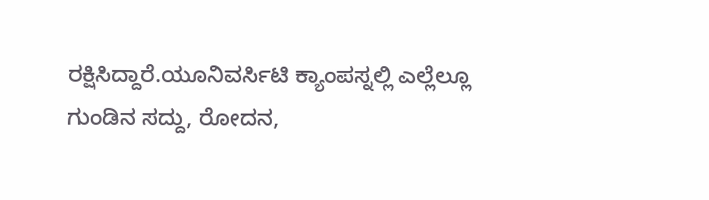ರಕ್ಷಿಸಿದ್ದಾರೆ.ಯೂನಿವರ್ಸಿಟಿ ಕ್ಯಾಂಪಸ್ನಲ್ಲಿ ಎಲ್ಲೆಲ್ಲೂ ಗುಂಡಿನ ಸದ್ದು, ರೋದನ,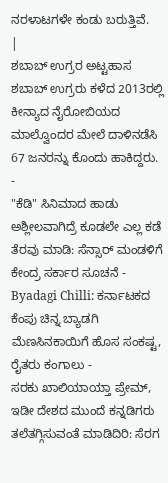ನರಳಾಟಗಳೇ ಕಂಡು ಬರುತ್ತಿವೆ.
|
ಶಬಾಬ್ ಉಗ್ರರ ಅಟ್ಟಹಾಸ
ಶಬಾಬ್ ಉಗ್ರರು ಕಳೆದ 2013ರಲ್ಲಿ ಕೀನ್ಯಾದ ನೈರೋಬಿಯದ ಮಾಲ್ವೊಂದರ ಮೇಲೆ ದಾಳಿನಡೆಸಿ 67 ಜನರನ್ನು ಕೊಂದು ಹಾಕಿದ್ದರು.
-
"ಕೆಡಿ" ಸಿನಿಮಾದ ಹಾಡು ಅಶ್ಲೀಲವಾಗಿದ್ರೆ ಕೂಡಲೇ ಎಲ್ಲ ಕಡೆ ತೆರವು ಮಾಡಿ: ಸೆನ್ಸಾರ್ ಮಂಡಳಿಗೆ ಕೇಂದ್ರ ಸರ್ಕಾರ ಸೂಚನೆ -
Byadagi Chilli: ಕರ್ನಾಟಕದ ಕೆಂಪು ಚಿನ್ನ ಬ್ಯಾಡಗಿ ಮೆಣಸಿನಕಾಯಿಗೆ ಹೊಸ ಸಂಕಷ್ಟ, ರೈತರು ಕಂಗಾಲು -
ಸರಕು ಖಾಲಿಯಾಯ್ತಾ ಪ್ರೇಮ್, ಇಡೀ ದೇಶದ ಮುಂದೆ ಕನ್ನಡಿಗರು ತಲೆತಗ್ಗಿಸುವಂತೆ ಮಾಡಿದಿರಿ: ಸೆರಗ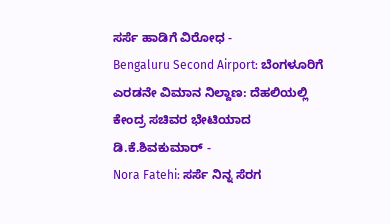ಸರ್ಸೆ ಹಾಡಿಗೆ ವಿರೋಧ -
Bengaluru Second Airport: ಬೆಂಗಳೂರಿಗೆ ಎರಡನೇ ವಿಮಾನ ನಿಲ್ದಾಣ: ದೆಹಲಿಯಲ್ಲಿ ಕೇಂದ್ರ ಸಚಿವರ ಭೇಟಿಯಾದ ಡಿ.ಕೆ.ಶಿವಕುಮಾರ್ -
Nora Fatehi: ಸರ್ಸೆ ನಿನ್ನ ಸೆರಗ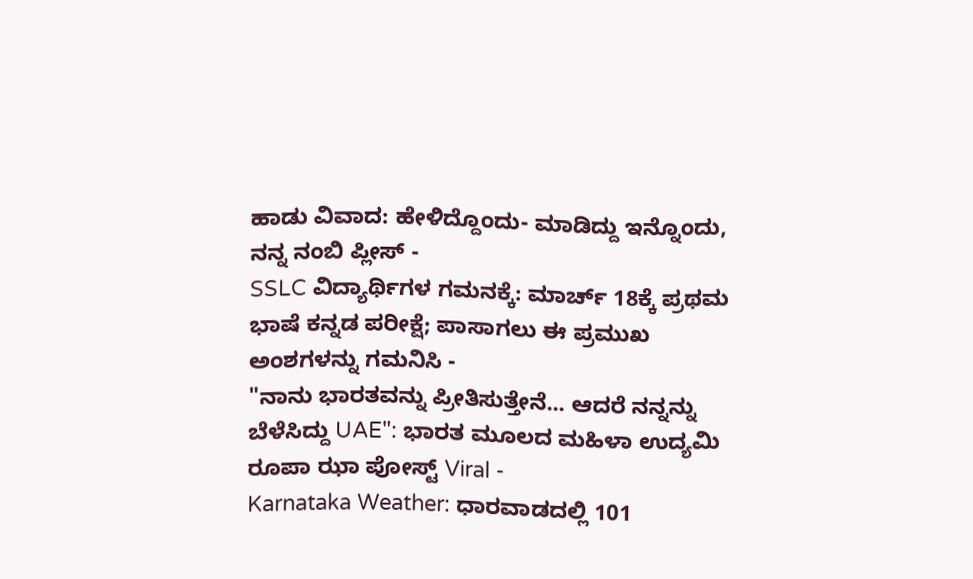ಹಾಡು ವಿವಾದ: ಹೇಳಿದ್ದೊಂದು- ಮಾಡಿದ್ದು ಇನ್ನೊಂದು, ನನ್ನ ನಂಬಿ ಪ್ಲೀಸ್ -
SSLC ವಿದ್ಯಾರ್ಥಿಗಳ ಗಮನಕ್ಕೆ: ಮಾರ್ಚ್ 18ಕ್ಕೆ ಪ್ರಥಮ ಭಾಷೆ ಕನ್ನಡ ಪರೀಕ್ಷೆ; ಪಾಸಾಗಲು ಈ ಪ್ರಮುಖ ಅಂಶಗಳನ್ನು ಗಮನಿಸಿ -
"ನಾನು ಭಾರತವನ್ನು ಪ್ರೀತಿಸುತ್ತೇನೆ... ಆದರೆ ನನ್ನನ್ನು ಬೆಳೆಸಿದ್ದು UAE": ಭಾರತ ಮೂಲದ ಮಹಿಳಾ ಉದ್ಯಮಿ ರೂಪಾ ಝಾ ಪೋಸ್ಟ್ Viral -
Karnataka Weather: ಧಾರವಾಡದಲ್ಲಿ 101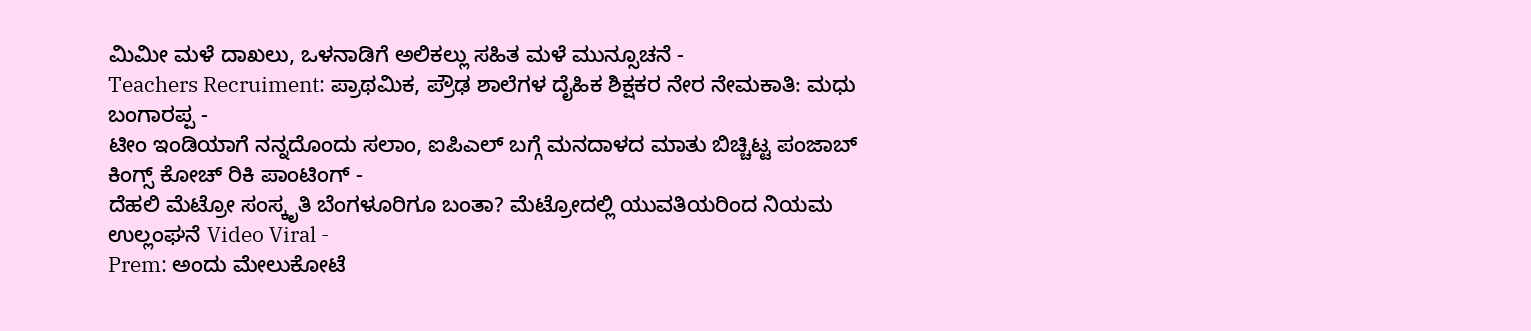ಮಿಮೀ ಮಳೆ ದಾಖಲು, ಒಳನಾಡಿಗೆ ಅಲಿಕಲ್ಲು ಸಹಿತ ಮಳೆ ಮುನ್ಸೂಚನೆ -
Teachers Recruiment: ಪ್ರಾಥಮಿಕ, ಪ್ರೌಢ ಶಾಲೆಗಳ ದೈಹಿಕ ಶಿಕ್ಷಕರ ನೇರ ನೇಮಕಾತಿ: ಮಧು ಬಂಗಾರಪ್ಪ -
ಟೀಂ ಇಂಡಿಯಾಗೆ ನನ್ನದೊಂದು ಸಲಾಂ, ಐಪಿಎಲ್ ಬಗ್ಗೆ ಮನದಾಳದ ಮಾತು ಬಿಚ್ಚಿಟ್ಟ ಪಂಜಾಬ್ ಕಿಂಗ್ಸ್ ಕೋಚ್ ರಿಕಿ ಪಾಂಟಿಂಗ್ -
ದೆಹಲಿ ಮೆಟ್ರೋ ಸಂಸ್ಕೃತಿ ಬೆಂಗಳೂರಿಗೂ ಬಂತಾ? ಮೆಟ್ರೋದಲ್ಲಿ ಯುವತಿಯರಿಂದ ನಿಯಮ ಉಲ್ಲಂಘನೆ Video Viral -
Prem: ಅಂದು ಮೇಲುಕೋಟೆ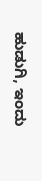ಹುಡುಗಿ, ಇಂದು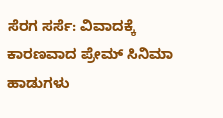ಸೆರಗ ಸರ್ಸೆ: ವಿವಾದಕ್ಕೆ ಕಾರಣವಾದ ಪ್ರೇಮ್ ಸಿನಿಮಾ ಹಾಡುಗಳು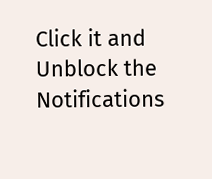Click it and Unblock the Notifications